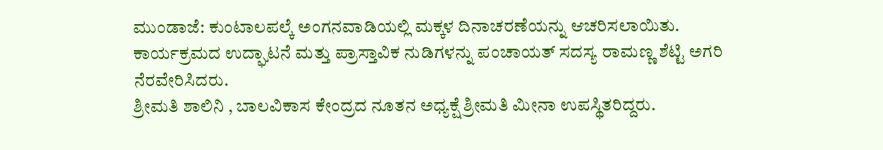ಮುಂಡಾಜೆ: ಕುಂಟಾಲಪಲ್ಕೆ ಅಂಗನವಾಡಿಯಲ್ಲಿ ಮಕ್ಕಳ ದಿನಾಚರಣೆಯನ್ನು ಆಚರಿಸಲಾಯಿತು.
ಕಾರ್ಯಕ್ರಮದ ಉದ್ಘಾಟನೆ ಮತ್ತು ಪ್ರಾಸ್ತಾವಿಕ ನುಡಿಗಳನ್ನು ಪಂಚಾಯತ್ ಸದಸ್ಯ ರಾಮಣ್ಣ ಶೆಟ್ಟಿ ಅಗರಿ ನೆರವೇರಿಸಿದರು.
ಶ್ರೀಮತಿ ಶಾಲಿನಿ , ಬಾಲವಿಕಾಸ ಕೇಂದ್ರದ ನೂತನ ಅಧ್ಯಕ್ಷೆ ಶ್ರೀಮತಿ ಮೀನಾ ಉಪಸ್ಥಿತರಿದ್ದರು.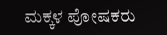ಮಕ್ಕಳ ಪೋಷಕರು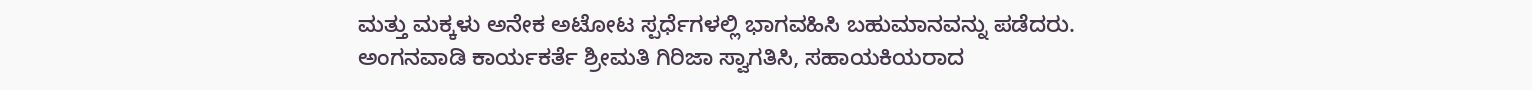ಮತ್ತು ಮಕ್ಕಳು ಅನೇಕ ಅಟೋಟ ಸ್ಪರ್ಧೆಗಳಲ್ಲಿ ಭಾಗವಹಿಸಿ ಬಹುಮಾನವನ್ನು ಪಡೆದರು.
ಅಂಗನವಾಡಿ ಕಾರ್ಯಕರ್ತೆ ಶ್ರೀಮತಿ ಗಿರಿಜಾ ಸ್ವಾಗತಿಸಿ, ಸಹಾಯಕಿಯರಾದ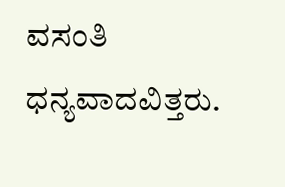ವಸಂತಿ ಧನ್ಯವಾದವಿತ್ತರು.